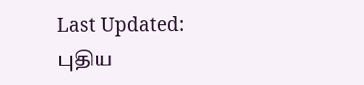Last Updated:
புதிய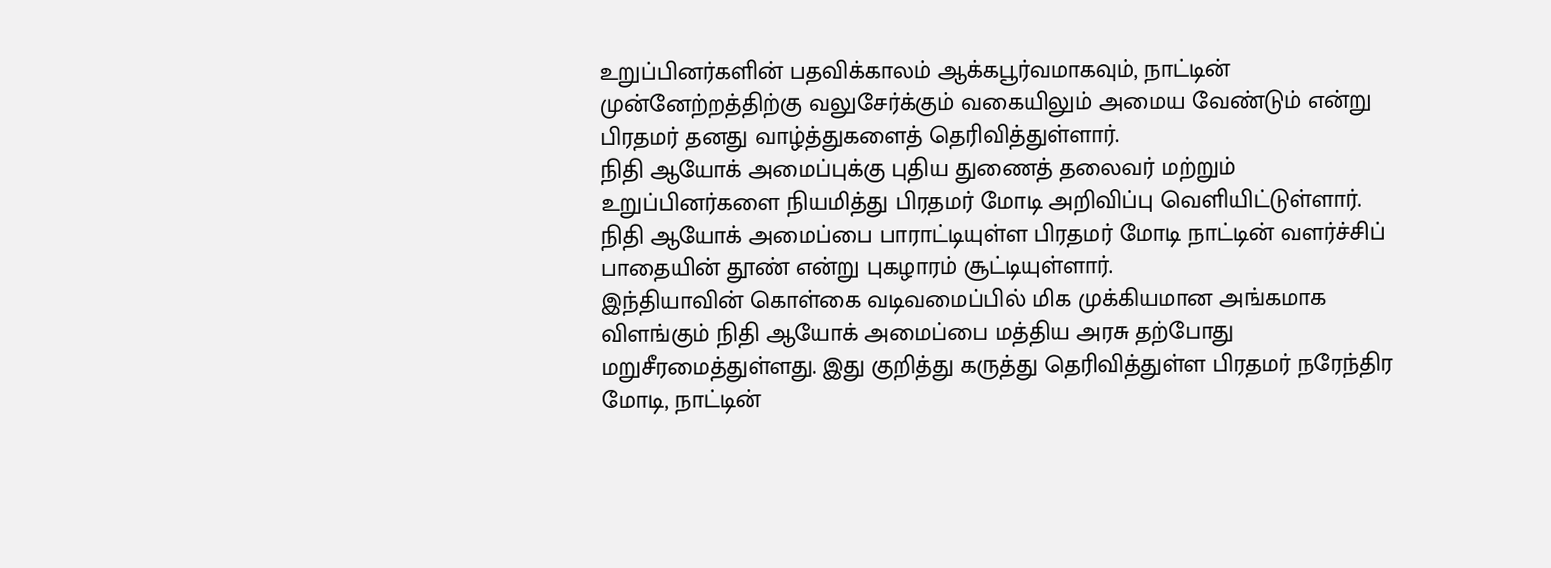உறுப்பினர்களின் பதவிக்காலம் ஆக்கபூர்வமாகவும், நாட்டின் முன்னேற்றத்திற்கு வலுசேர்க்கும் வகையிலும் அமைய வேண்டும் என்று பிரதமர் தனது வாழ்த்துகளைத் தெரிவித்துள்ளார்.
நிதி ஆயோக் அமைப்புக்கு புதிய துணைத் தலைவர் மற்றும் உறுப்பினர்களை நியமித்து பிரதமர் மோடி அறிவிப்பு வெளியிட்டுள்ளார். நிதி ஆயோக் அமைப்பை பாராட்டியுள்ள பிரதமர் மோடி நாட்டின் வளர்ச்சிப் பாதையின் தூண் என்று புகழாரம் சூட்டியுள்ளார்.
இந்தியாவின் கொள்கை வடிவமைப்பில் மிக முக்கியமான அங்கமாக விளங்கும் நிதி ஆயோக் அமைப்பை மத்திய அரசு தற்போது மறுசீரமைத்துள்ளது. இது குறித்து கருத்து தெரிவித்துள்ள பிரதமர் நரேந்திர மோடி, நாட்டின்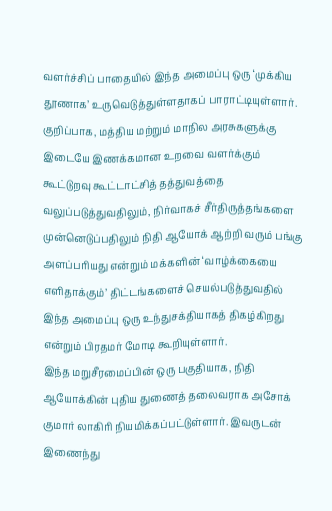வளர்ச்சிப் பாதையில் இந்த அமைப்பு ஒரு ‘முக்கிய தூணாக’ உருவெடுத்துள்ளதாகப் பாராட்டியுள்ளார்.
குறிப்பாக, மத்திய மற்றும் மாநில அரசுகளுக்கு இடையே இணக்கமான உறவை வளர்க்கும் கூட்டுறவு கூட்டாட்சித் தத்துவத்தை வலுப்படுத்துவதிலும், நிர்வாகச் சீர்திருத்தங்களை முன்னெடுப்பதிலும் நிதி ஆயோக் ஆற்றி வரும் பங்கு அளப்பரியது என்றும் மக்களின் ‘வாழ்க்கையை எளிதாக்கும்’ திட்டங்களைச் செயல்படுத்துவதில் இந்த அமைப்பு ஒரு உந்துசக்தியாகத் திகழ்கிறது என்றும் பிரதமர் மோடி கூறியுள்ளார்.
இந்த மறுசீரமைப்பின் ஒரு பகுதியாக, நிதி ஆயோக்கின் புதிய துணைத் தலைவராக அசோக் குமார் லாகிரி நியமிக்கப்பட்டுள்ளார். இவருடன் இணைந்து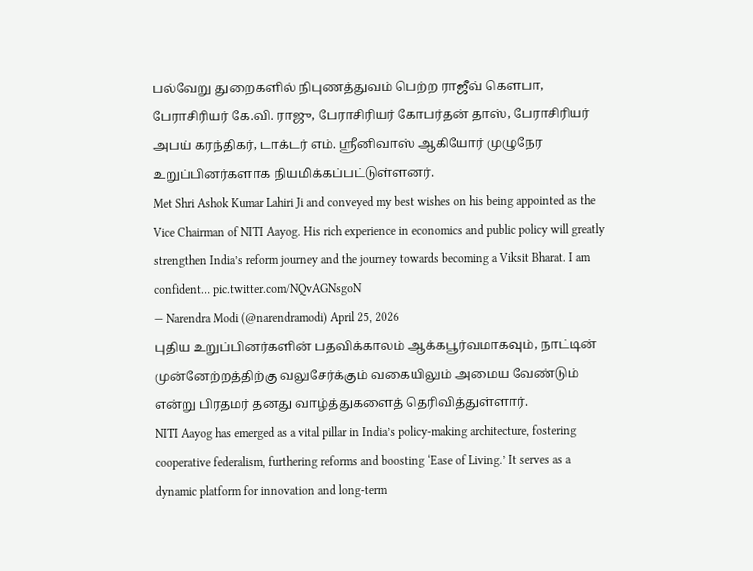பல்வேறு துறைகளில் நிபுணத்துவம் பெற்ற ராஜீவ் கௌபா, பேராசிரியர் கே.வி. ராஜு, பேராசிரியர் கோபர்தன் தாஸ், பேராசிரியர் அபய் கரந்திகர், டாக்டர் எம். ஸ்ரீனிவாஸ் ஆகியோர் முழுநேர உறுப்பினர்களாக நியமிக்கப்பட்டுள்ளனர்.
Met Shri Ashok Kumar Lahiri Ji and conveyed my best wishes on his being appointed as the Vice Chairman of NITI Aayog. His rich experience in economics and public policy will greatly strengthen India’s reform journey and the journey towards becoming a Viksit Bharat. I am confident… pic.twitter.com/NQvAGNsgoN
— Narendra Modi (@narendramodi) April 25, 2026
புதிய உறுப்பினர்களின் பதவிக்காலம் ஆக்கபூர்வமாகவும், நாட்டின் முன்னேற்றத்திற்கு வலுசேர்க்கும் வகையிலும் அமைய வேண்டும் என்று பிரதமர் தனது வாழ்த்துகளைத் தெரிவித்துள்ளார்.
NITI Aayog has emerged as a vital pillar in India’s policy-making architecture, fostering cooperative federalism, furthering reforms and boosting ‘Ease of Living.’ It serves as a dynamic platform for innovation and long-term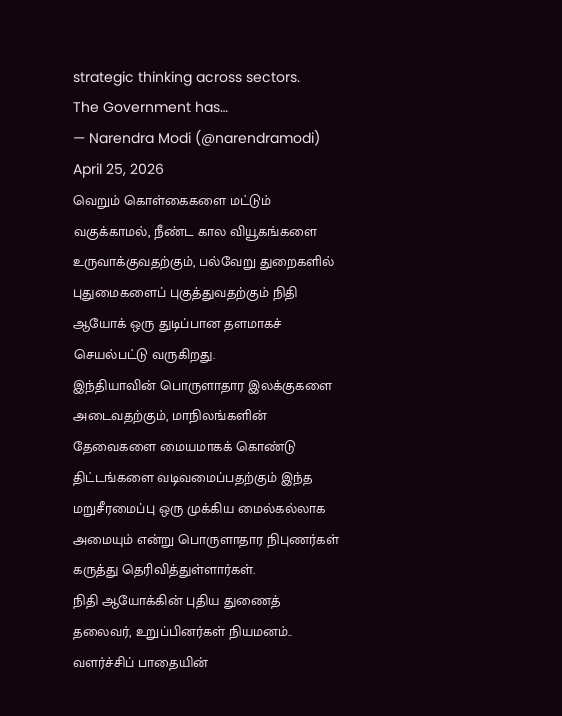strategic thinking across sectors.
The Government has…
— Narendra Modi (@narendramodi) April 25, 2026
வெறும் கொள்கைகளை மட்டும் வகுக்காமல், நீண்ட கால வியூகங்களை உருவாக்குவதற்கும், பல்வேறு துறைகளில் புதுமைகளைப் புகுத்துவதற்கும் நிதி ஆயோக் ஒரு துடிப்பான தளமாகச் செயல்பட்டு வருகிறது.
இந்தியாவின் பொருளாதார இலக்குகளை அடைவதற்கும், மாநிலங்களின் தேவைகளை மையமாகக் கொண்டு திட்டங்களை வடிவமைப்பதற்கும் இந்த மறுசீரமைப்பு ஒரு முக்கிய மைல்கல்லாக அமையும் என்று பொருளாதார நிபுணர்கள் கருத்து தெரிவித்துள்ளார்கள்.
நிதி ஆயோக்கின் புதிய துணைத் தலைவர், உறுப்பினர்கள் நியமனம்.. வளர்ச்சிப் பாதையின்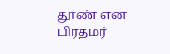தூண் என பிரதமர்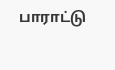பாராட்டு